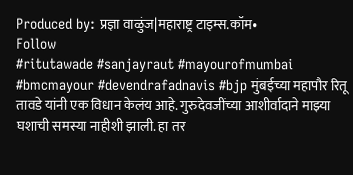Produced by: प्रज्ञा वाळुंज|महाराष्ट्र टाइम्स.कॉम•
Follow
#ritutawade #sanjayraut #mayourofmumbai #bmcmayour #devendrafadnavis #bjp मुंबईच्या महापौर रितू तावडे यांनी एक विधान केलंय आहे. गुरुदेवजींच्या आशीर्वादाने माझ्या घशाची समस्या नाहीशी झाली. हा तर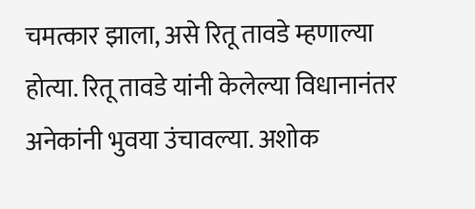चमत्कार झाला, असे रितू तावडे म्हणाल्या होत्या. रितू तावडे यांनी केलेल्या विधानानंतर अनेकांनी भुवया उंचावल्या. अशोक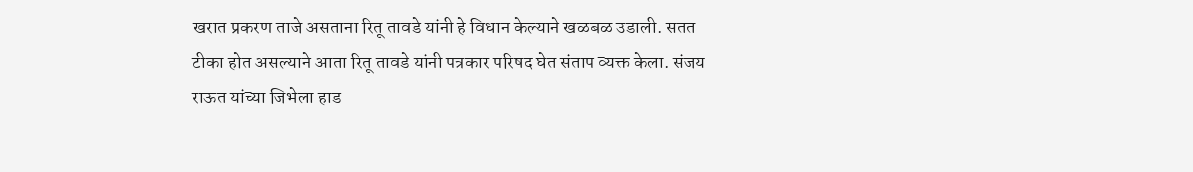खरात प्रकरण ताजे असताना रितू तावडे यांनी हे विधान केल्याने खळबळ उडाली. सतत टीका होत असल्याने आता रितू तावडे यांनी पत्रकार परिषद घेत संताप व्यक्त केला. संजय राऊत यांच्या जिभेला हाड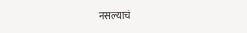नसल्याचं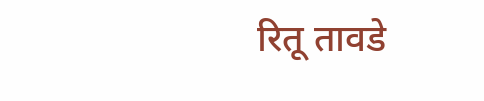रितू तावडे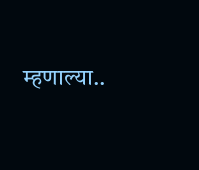म्हणाल्या..